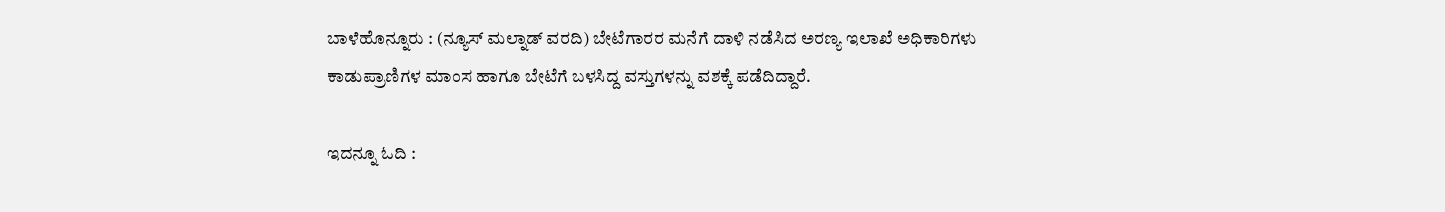ಬಾಳೆಹೊನ್ನೂರು : (ನ್ಯೂಸ್ ಮಲ್ನಾಡ್ ವರದಿ) ಬೇಟೆಗಾರರ ಮನೆಗೆ ದಾಳಿ ನಡೆಸಿದ ಅರಣ್ಯ ಇಲಾಖೆ ಅಧಿಕಾರಿಗಳು ಕಾಡುಪ್ರಾಣಿಗಳ ಮಾಂಸ ಹಾಗೂ ಬೇಟೆಗೆ ಬಳಸಿದ್ದ ವಸ್ತುಗಳನ್ನು ವಶಕ್ಕೆ ಪಡೆದಿದ್ದಾರೆ.

ಇದನ್ನೂ ಓದಿ :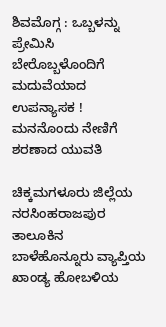ಶಿವಮೊಗ್ಗ : ಒಬ್ಬಳನ್ನು ಪ್ರೇಮಿಸಿ ಬೇರೊಬ್ಬಳೊಂದಿಗೆ ಮದುವೆಯಾದ ಉಪನ್ಯಾಸಕ ! ಮನನೊಂದು ನೇಣಿಗೆ ಶರಣಾದ ಯುವತಿ

ಚಿಕ್ಕಮಗಳೂರು ಜಿಲ್ಲೆಯ ನರಸಿಂಹರಾಜಪುರ ತಾಲೂಕಿನ ಬಾಳೆಹೊನ್ನೂರು ವ್ಯಾಪ್ತಿಯ ಖಾಂಡ್ಯ ಹೋಬಳಿಯ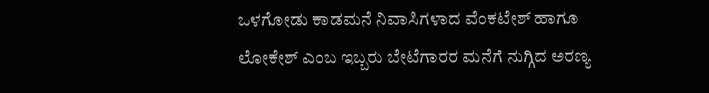ಒಳಗೋಡು ಕಾಡಮನೆ ನಿವಾಸಿಗಳಾದ ವೆಂಕಟೇಶ್ ಹಾಗೂ ಲೋಕೇಶ್ ಎಂಬ ಇಬ್ಬರು ಬೇಟೆಗಾರರ ಮನೆಗೆ ನುಗ್ಗಿದ ಅರಣ್ಯ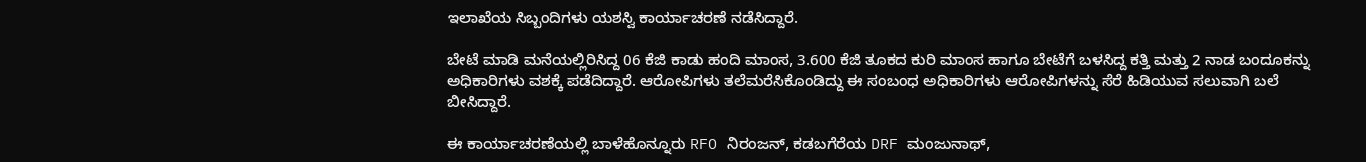ಇಲಾಖೆಯ ಸಿಬ್ಬಂದಿಗಳು ಯಶಸ್ವಿ ಕಾರ್ಯಾಚರಣೆ ನಡೆಸಿದ್ದಾರೆ.

ಬೇಟೆ ಮಾಡಿ ಮನೆಯಲ್ಲಿರಿಸಿದ್ದ 06 ಕೆಜಿ ಕಾಡು ಹಂದಿ ಮಾಂಸ, 3.600 ಕೆಜಿ ತೂಕದ ಕುರಿ ಮಾಂಸ ಹಾಗೂ ಬೇಟೆಗೆ ಬಳಸಿದ್ದ ಕತ್ತಿ ಮತ್ತು 2 ನಾಡ ಬಂದೂಕನ್ನು ಅಧಿಕಾರಿಗಳು ವಶಕ್ಕೆ ಪಡೆದಿದ್ದಾರೆ. ಆರೋಪಿಗಳು ತಲೆಮರೆಸಿಕೊಂಡಿದ್ದು ಈ ಸಂಬಂಧ ಅಧಿಕಾರಿಗಳು ಆರೋಪಿಗಳನ್ನು ಸೆರೆ ಹಿಡಿಯುವ ಸಲುವಾಗಿ ಬಲೆ ಬೀಸಿದ್ದಾರೆ.

ಈ ಕಾರ್ಯಾಚರಣೆಯಲ್ಲಿ ಬಾಳೆಹೊನ್ನೂರು RFO ನಿರಂಜನ್, ಕಡಬಗೆರೆಯ DRF ಮಂಜುನಾಥ್,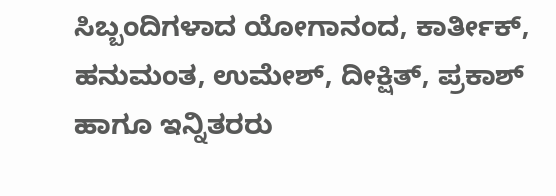ಸಿಬ್ಬಂದಿಗಳಾದ ಯೋಗಾನಂದ, ಕಾರ್ತೀಕ್, ಹನುಮಂತ, ಉಮೇಶ್, ದೀಕ್ಷಿತ್, ಪ್ರಕಾಶ್ ಹಾಗೂ ಇನ್ನಿತರರು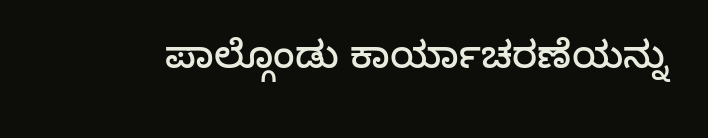ಪಾಲ್ಗೊಂಡು ಕಾರ್ಯಾಚರಣೆಯನ್ನು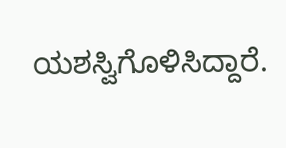ಯಶಸ್ವಿಗೊಳಿಸಿದ್ದಾರೆ.